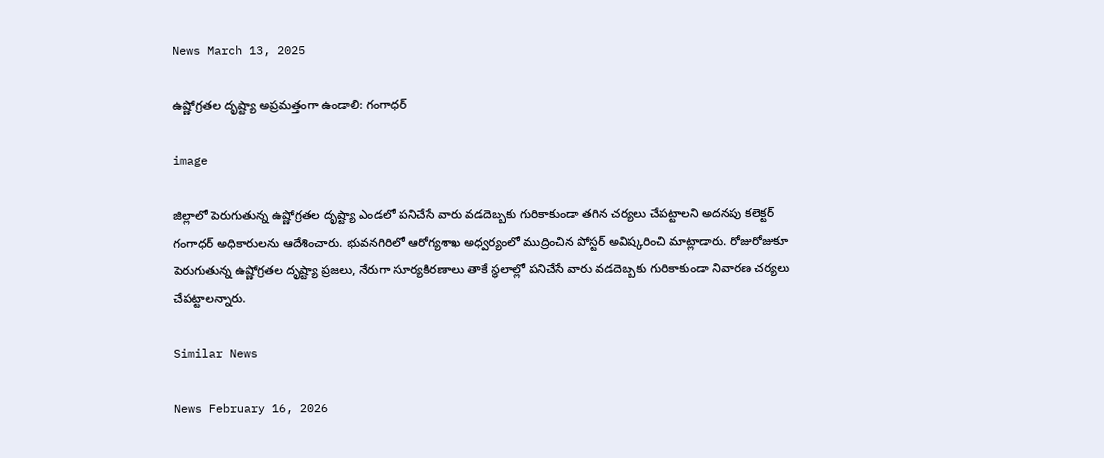News March 13, 2025

ఉష్ణోగ్రతల దృష్ట్యా అప్రమత్తంగా ఉండాలి: గంగాధర్

image

జిల్లాలో పెరుగుతున్న ఉష్ణోగ్రతల దృష్ట్యా ఎండలో పనిచేసే వారు వడదెబ్బకు గురికాకుండా తగిన చర్యలు చేపట్టాలని అదనపు కలెక్టర్ గంగాధర్ అధికారులను ఆదేశించారు. భువనగిరిలో ఆరోగ్యశాఖ అధ్వర్యంలో ముద్రించిన పోస్టర్ అవిష్కరించి మాట్లాడారు. రోజురోజుకూ పెరుగుతున్న ఉష్ణోగ్రతల దృష్ట్యా ప్రజలు, నేరుగా సూర్యకిరణాలు తాకే స్థలాల్లో పనిచేసే వారు వడదెబ్బకు గురికాకుండా నివారణ చర్యలు చేపట్టాలన్నారు.

Similar News

News February 16, 2026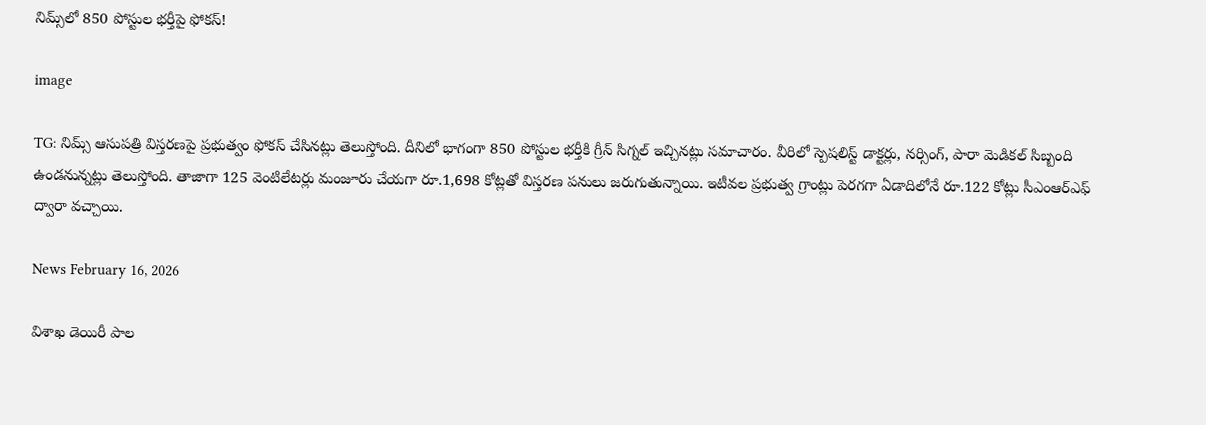నిమ్స్‌లో 850 పోస్టుల భర్తీపై ఫోకస్!

image

TG: నిమ్స్ ఆసుపత్రి విస్తరణపై ప్రభుత్వం ఫోకస్ చేసినట్లు తెలుస్తోంది. దీనిలో భాగంగా 850 పోస్టుల భర్తీకి గ్రీన్ సిగ్నల్ ఇచ్చినట్లు సమాచారం. వీరిలో స్పెషలిస్ట్ డాక్టర్లు, నర్సింగ్, పారా మెడికల్ సిబ్బంది ఉండనున్నట్లు తెలుస్తోంది. తాజాగా 125 వెంటిలేటర్లు మంజూరు చేయగా రూ.1,698 కోట్లతో విస్తరణ పనులు జరుగుతున్నాయి. ఇటీవల ప్రభుత్వ గ్రాంట్లు పెరగగా ఏడాదిలోనే రూ.122 కోట్లు సీఎంఆర్ఎఫ్ ద్వారా వచ్చాయి.

News February 16, 2026

విశాఖ డెయిరీ పాల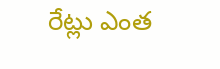రేట్లు ఎంత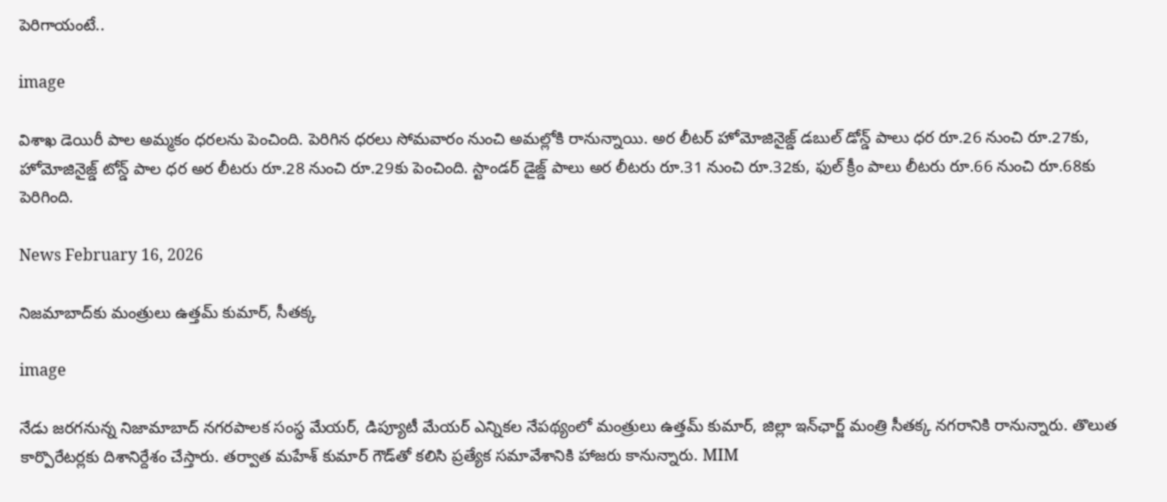పెరిగాయంటే..

image

విశాఖ డెయిరీ పాల అమ్మకం ధరలను పెంచింది. పెరిగిన ధరలు సోమవారం నుంచి అమల్లోకి రానున్నాయి. అర లీటర్ హోమోజినైజ్డ్ డబుల్ డోన్డ్ పాలు ధర రూ.26 నుంచి రూ.27కు, హోమోజినైజ్డ్ టోన్డ్ పాల ధర అర లీటరు రూ.28 నుంచి రూ.29కు పెంచింది. స్టాండర్ డైజ్డ్ పాలు అర లీటరు రూ.31 నుంచి రూ.32కు, ఫుల్ క్రీం పాలు లీటరు రూ.66 నుంచి రూ.68కు పెరిగింది.

News February 16, 2026

నిజమాబాద్‌కు మంత్రులు ఉత్తమ్ కుమార్, సీతక్క

image

నేడు జరగనున్న నిజామాబాద్ నగరపాలక సంస్థ మేయర్, డిప్యూటీ మేయర్ ఎన్నికల నేపథ్యంలో మంత్రులు ఉత్తమ్ కుమార్, జిల్లా ఇన్‌ఛార్జ్ మంత్రి సీతక్క నగరానికి రానున్నారు. తొలుత కార్పొరేటర్లకు దిశానిర్దేశం చేస్తారు. తర్వాత మహేశ్ కుమార్ గౌడ్‌తో కలిసి ప్రత్యేక సమావేశానికి హాజరు కానున్నారు. MIM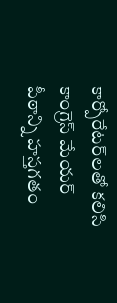కార్పోరేటర్‌లతో కలిసి కాంగ్రెస్ మేయర్ పీఠాన్ని హస్తగతం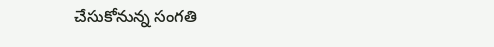చేసుకోనున్న సంగతి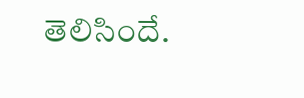తెలిసిందే.